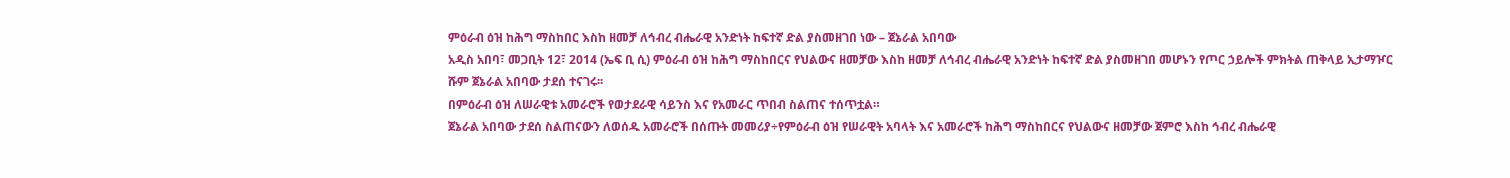ምዕራብ ዕዝ ከሕግ ማስከበር እስከ ዘመቻ ለኅብረ ብሔራዊ አንድነት ከፍተኛ ድል ያስመዘገበ ነው – ጀኔራል አበባው
አዲስ አበባ፣ መጋቢት 12፣ 2014 (ኤፍ ቢ ሲ) ምዕራብ ዕዝ ከሕግ ማስከበርና የህልውና ዘመቻው እስከ ዘመቻ ለኅብረ ብሔራዊ አንድነት ከፍተኛ ድል ያስመዘገበ መሆኑን የጦር ኃይሎች ምክትል ጠቅላይ ኢታማዦር ሹም ጀኔራል አበባው ታደሰ ተናገሩ፡፡
በምዕራብ ዕዝ ለሠራዊቱ አመራሮች የወታደራዊ ሳይንስ እና የአመራር ጥበብ ስልጠና ተሰጥቷል።
ጀኔራል አበባው ታደሰ ስልጠናውን ለወሰዱ አመራሮች በሰጡት መመሪያ÷የምዕራብ ዕዝ የሠራዊት አባላት እና አመራሮች ከሕግ ማስከበርና የህልውና ዘመቻው ጀምሮ እስከ ኅብረ ብሔራዊ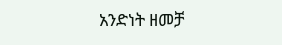አንድነት ዘመቻ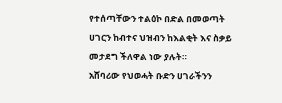የተሰጣቸውን ተልዕኮ በድል በመወጣት ሀገርን ከብተና ህዝብን ከእልቂት እና ስቃይ መታደግ ችለዋል ነው ያሉት።
አሸባሪው የህወሓት ቡድን ሀገራችንን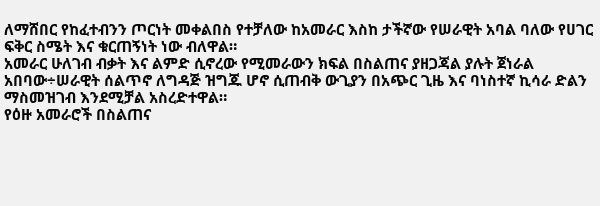ለማሸበር የከፈተብንን ጦርነት መቀልበስ የተቻለው ከአመራር እስከ ታችኛው የሠራዊት አባል ባለው የሀገር ፍቅር ስሜት እና ቁርጠኝነት ነው ብለዋል።
አመራር ሁለገብ ብቃት እና ልምድ ሲኖረው የሚመራውን ክፍል በስልጠና ያዘጋጃል ያሉት ጀነራል አበባው÷ሠራዊት ሰልጥኖ ለግዳጅ ዝግጁ ሆኖ ሲጠብቅ ውጊያን በአጭር ጊዜ እና ባነስተኛ ኪሳራ ድልን ማስመዝገብ እንደሚቻል አስረድተዋል።
የዕዙ አመራሮች በስልጠና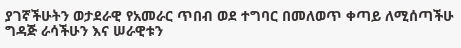ያገኛችሁትን ወታደራዊ የአመራር ጥበብ ወደ ተግባር በመለወጥ ቀጣይ ለሚሰጣችሁ ግዳጅ ራሳችሁን እና ሠራዊቱን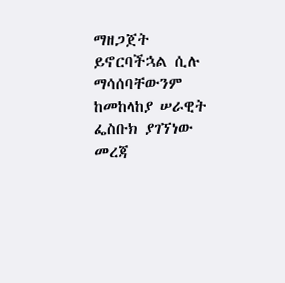ማዘጋጀት ይኖርባችኋል ሲሉ ማሳሰባቸውንም ከመከላከያ ሠራዊት ፌስቡክ ያገኘነው መረጃ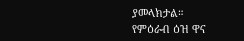ያመላክታል።
የምዕራብ ዕዝ ዋና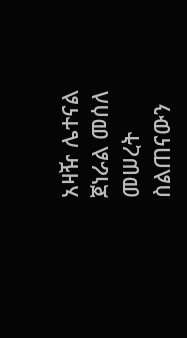አዛዥ ሌተናል ጀነራል መሰለ መሠረት ስልጠናውን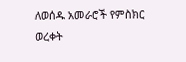ለወሰዱ አመራሮች የምስክር ወረቀት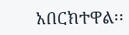አበርክተዋል፡፡